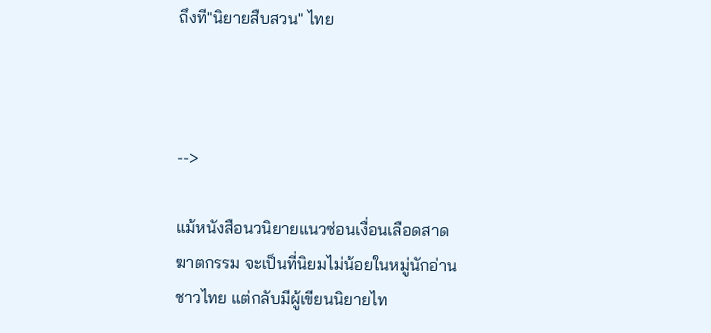ถึงที"นิยายสืบสวน" ไทย



-->

แม้หนังสือนวนิยายแนวซ่อนเงื่อนเลือดสาด ฆาตกรรม จะเป็นที่นิยมไม่น้อยในหมู่นักอ่านชาวไทย แต่กลับมีผู้เขียนนิยายไท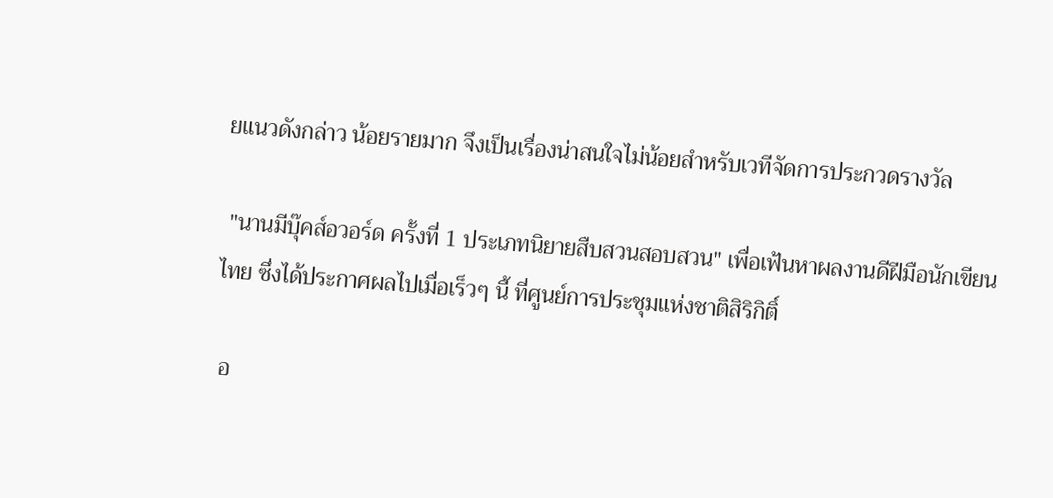ยแนวดังกล่าว น้อยรายมาก จึงเป็นเรื่องน่าสนใจไม่น้อยสำหรับเวทีจัดการประกวดรางวัล

 "นานมีบุ๊คส์อวอร์ด ครั้งที่ 1 ประเภทนิยายสืบสวนสอบสวน" เพื่อเฟ้นหาผลงานดีฝีมือนักเขียนไทย ซึ่งได้ประกาศผลไปเมื่อเร็วๆ นี้ ที่ศูนย์การประชุมแห่งชาติสิริกิติ์

 อ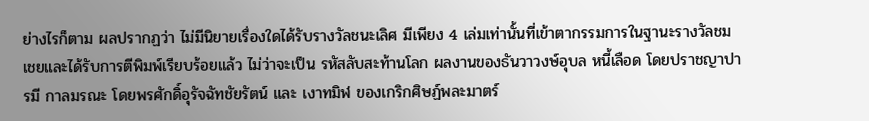ย่างไรก็ตาม ผลปรากฏว่า ไม่มีนิยายเรื่องใดได้รับรางวัลชนะเลิศ มีเพียง 4 เล่มเท่านั้นที่เข้าตากรรมการในฐานะรางวัลชมเชยและได้รับการตีพิมพ์เรียบร้อยแล้ว ไม่ว่าจะเป็น รหัสลับสะท้านโลก ผลงานของธันวาวงษ์อุบล หนี้เลือด โดยปราชญาปารมี กาลมรณะ โดยพรศักดิ์อุรัจฉัทชัยรัตน์ และ เงาทมิฬ ของเกริกศิษฏ์พละมาตร์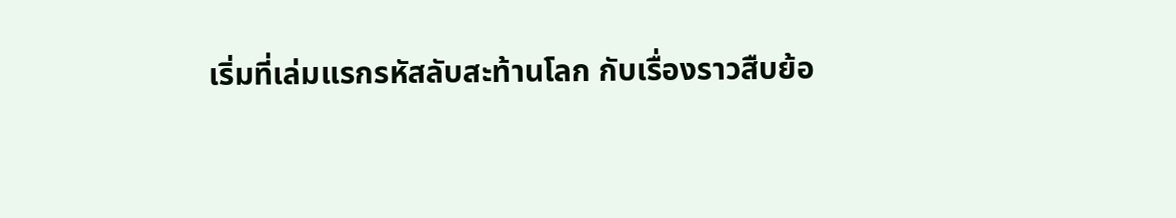เริ่มที่เล่มแรกรหัสลับสะท้านโลก กับเรื่องราวสืบย้อ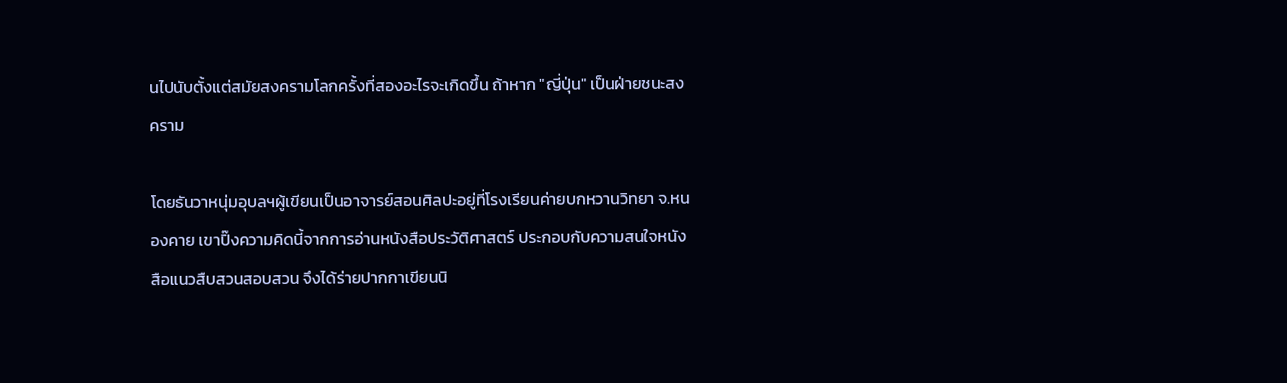นไปนับตั้งแต่สมัยสงครามโลกครั้งที่สองอะไรจะเกิดขึ้น ถ้าหาก "ญี่ปุ่น" เป็นฝ่ายชนะสงคราม

โดยธันวาหนุ่มอุบลฯผู้เขียนเป็นอาจารย์สอนศิลปะอยู่ที่โรงเรียนค่ายบกหวานวิทยา จ.หนองคาย เขาปิ๊งความคิดนี้จากการอ่านหนังสือประวัติศาสตร์ ประกอบกับความสนใจหนังสือแนวสืบสวนสอบสวน จึงได้ร่ายปากกาเขียนนิ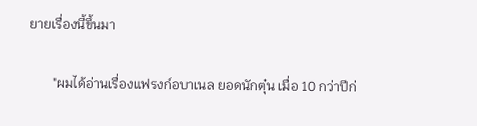ยายเรื่องนี้ขึ้นมา

       "ผมได้อ่านเรื่องแฟรงก์อบาเนล ยอดนักตุ๋น เมื่อ 10 กว่าปีก่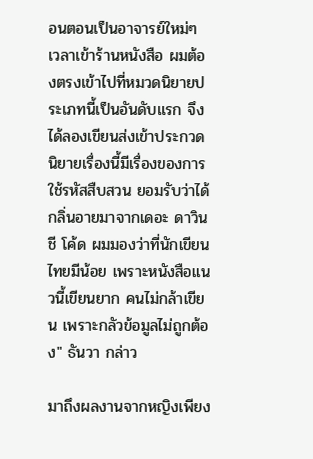อนตอนเป็นอาจารย์ใหม่ๆ เวลาเข้าร้านหนังสือ ผมต้องตรงเข้าไปที่หมวดนิยายประเภทนี้เป็นอันดับแรก จึงได้ลองเขียนส่งเข้าประกวด  นิยายเรื่องนี้มีเรื่องของการใช้รหัสสืบสวน ยอมรับว่าได้กลิ่นอายมาจากเดอะ ดาวินชี โค้ด ผมมองว่าที่นักเขียนไทยมีน้อย เพราะหนังสือแนวนี้เขียนยาก คนไม่กล้าเขียน เพราะกลัวข้อมูลไม่ถูกต้อง" ธันวา กล่าว

มาถึงผลงานจากหญิงเพียง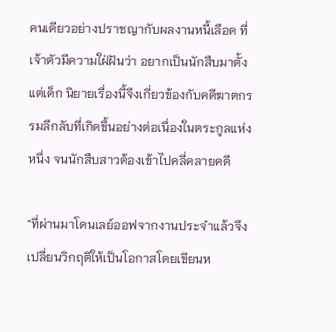คนเดียวอย่างปราชญากับผลงานหนี้เลือด ที่เจ้าตัวมีความใฝ่ฝันว่า อยากเป็นนักสืบมาตั้งแต่เด็ก นิยายเรื่องนี้จึงเกี่ยวข้องกับคดีฆาตกรรมลึกลับที่เกิดขึ้นอย่างต่อเนื่องในตระกูลแห่งหนึ่ง จนนักสืบสาวต้องเข้าไปคลี่คลายคดี

"ที่ผ่านมาโดนเลย์ออฟจากงานประจำแล้วจึงเปลี่ยนวิกฤติให้เป็นโอกาสโดยเขียนห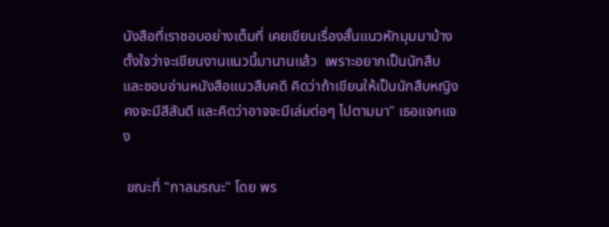นังสือที่เราชอบอย่างเต็มที่ เคยเขียนเรื่องสั้นแนวหักมุมมาบ้าง ตั้งใจว่าจะเขียนงานแนวนี้มานานแล้ว  เพราะอยากเป็นนักสืบและชอบอ่านหนังสือแนวสืบคดี คิดว่าถ้าเขียนให้เป็นนักสืบหญิงคงจะมีสีสันดี และคิดว่าอาจจะมีเล่มต่อๆ ไปตามมา" เธอแจกแจง

 ขณะที่ "กาลมรณะ" โดย พร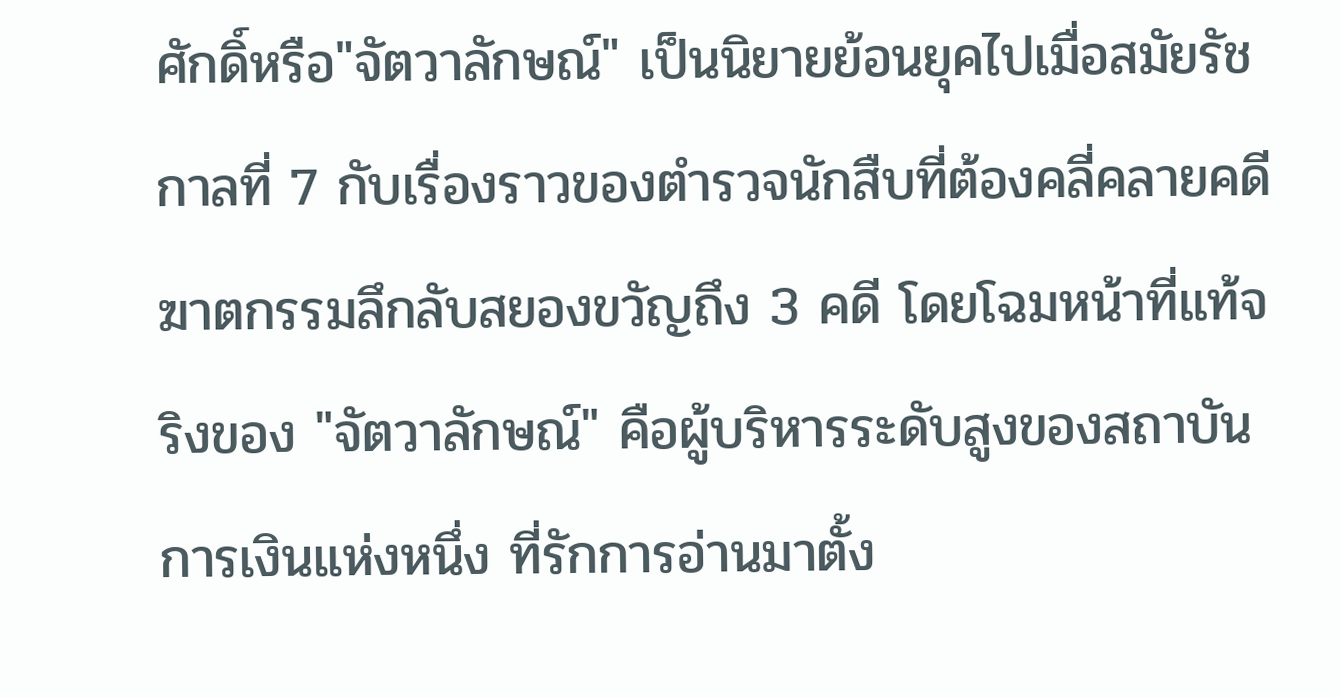ศักดิ์หรือ"จัตวาลักษณ์" เป็นนิยายย้อนยุคไปเมื่อสมัยรัชกาลที่ 7 กับเรื่องราวของตำรวจนักสืบที่ต้องคลี่คลายคดีฆาตกรรมลึกลับสยองขวัญถึง 3 คดี โดยโฉมหน้าที่แท้จริงของ "จัตวาลักษณ์" คือผู้บริหารระดับสูงของสถาบันการเงินแห่งหนึ่ง ที่รักการอ่านมาตั้ง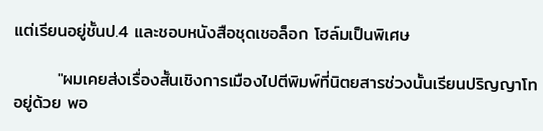แต่เรียนอยู่ชั้นป.4 และชอบหนังสือชุดเชอล็อก โฮล์มเป็นพิเศษ

       "ผมเคยส่งเรื่องสั้นเชิงการเมืองไปตีพิมพ์ที่นิตยสารช่วงนั้นเรียนปริญญาโทอยู่ด้วย พอ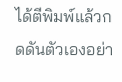ได้ตีพิมพ์แล้วกดดันตัวเองอย่า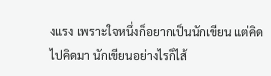งแรง เพราะใจหนึ่งก็อยากเป็นนักเขียน แต่คิดไปคิดมา นักเขียนอย่างไรก็ไส้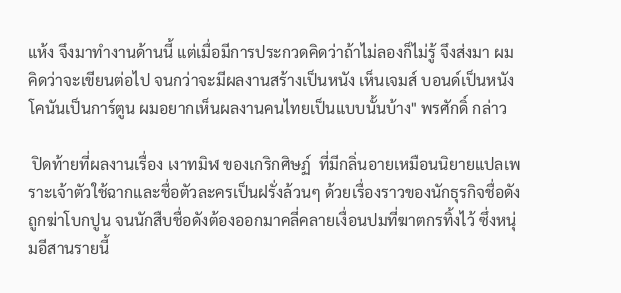แห้ง จึงมาทำงานด้านนี้ แต่เมื่อมีการประกวดคิดว่าถ้าไม่ลองก็ไม่รู้ จึงส่งมา ผมคิดว่าจะเขียนต่อไป จนกว่าจะมีผลงานสร้างเป็นหนัง เห็นเจมส์ บอนด์เป็นหนัง โคนันเป็นการ์ตูน ผมอยากเห็นผลงานคนไทยเป็นแบบนั้นบ้าง" พรศักดิ์ กล่าว

 ปิดท้ายที่ผลงานเรื่อง เงาทมิฬ ของเกริกศิษฏ์  ที่มีกลิ่นอายเหมือนนิยายแปลเพราะเจ้าตัวใช้ฉากและชื่อตัวละครเป็นฝรั่งล้วนๆ ด้วยเรื่องราวของนักธุรกิจชื่อดังถูกฆ่าโบกปูน จนนักสืบชื่อดังต้องออกมาคลี่คลายเงื่อนปมที่ฆาตกรทิ้งไว้ ซึ่งหนุ่มอีสานรายนี้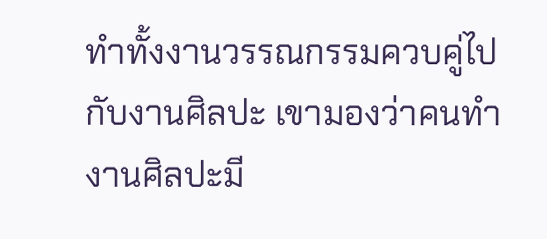ทำทั้งงานวรรณกรรมควบคู่ไปกับงานศิลปะ เขามองว่าคนทำงานศิลปะมี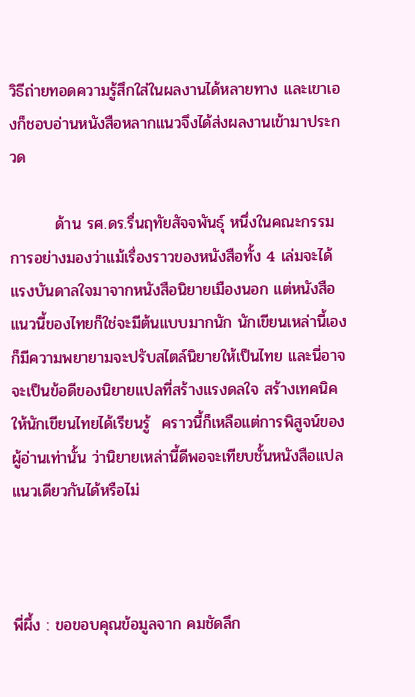วิธีถ่ายทอดความรู้สึกใส่ในผลงานได้หลายทาง และเขาเองก็ชอบอ่านหนังสือหลากแนวจึงได้ส่งผลงานเข้ามาประกวด

        ด้าน รศ.ดร.รื่นฤทัยสัจจพันธุ์ หนึ่งในคณะกรรมการอย่างมองว่าแม้เรื่องราวของหนังสือทั้ง 4 เล่มจะได้แรงบันดาลใจมาจากหนังสือนิยายเมืองนอก แต่หนังสือแนวนี้ของไทยก็ใช่จะมีต้นแบบมากนัก นักเขียนเหล่านี้เองก็มีความพยายามจะปรับสไตล์นิยายให้เป็นไทย และนี่อาจจะเป็นข้อดีของนิยายแปลที่สร้างแรงดลใจ สร้างเทคนิคให้นักเขียนไทยได้เรียนรู้  คราวนี้ก็เหลือแต่การพิสูจน์ของผู้อ่านเท่านั้น ว่านิยายเหล่านี้ดีพอจะเทียบชั้นหนังสือแปลแนวเดียวกันได้หรือไม่



พี่ผึ้ง : ขอขอบคุณข้อมูลจาก คมชัดลึก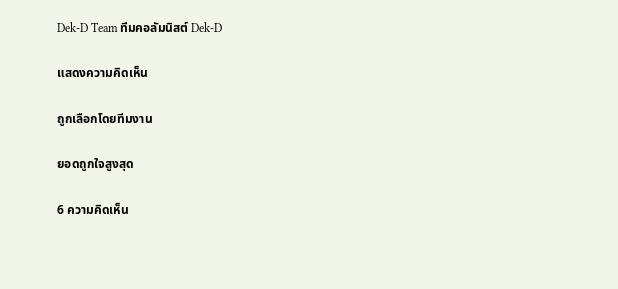Dek-D Team ทีมคอลัมนิสต์ Dek-D

แสดงความคิดเห็น

ถูกเลือกโดยทีมงาน

ยอดถูกใจสูงสุด

6 ความคิดเห็น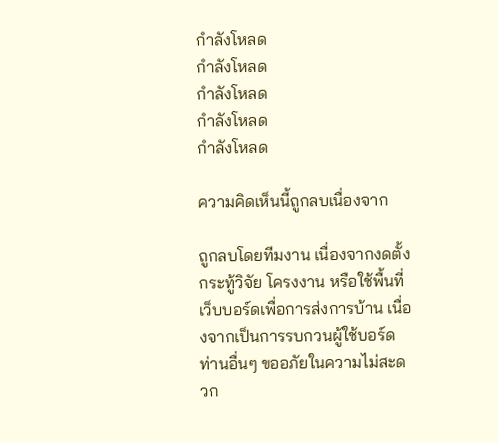กำลังโหลด
กำลังโหลด
กำลังโหลด
กำลังโหลด
กำลังโหลด

ความคิดเห็นนี้ถูกลบเนื่องจาก

ถูกลบโดยทีมงาน เนื่องจากงดตั้งกระทู้วิจัย โครงงาน หรือใช้พื้นที่เว็บบอร์ดเพื่อการส่งการบ้าน เนื่องจากเป็นการรบกวนผู้ใช้บอร์ดท่านอื่นๆ ขออภัยในความไม่สะดวก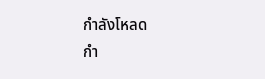กำลังโหลด
กำ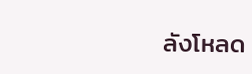ลังโหลด